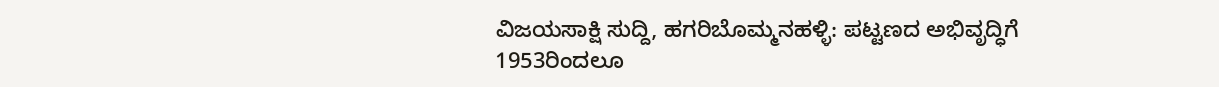ವಿಜಯಸಾಕ್ಷಿ ಸುದ್ದಿ, ಹಗರಿಬೊಮ್ಮನಹಳ್ಳಿ: ಪಟ್ಟಣದ ಅಭಿವೃದ್ಧಿಗೆ 1953ರಿಂದಲೂ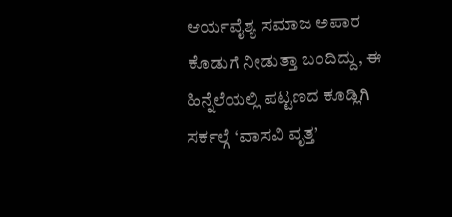ಆರ್ಯವೈಶ್ಯ ಸಮಾಜ ಅಪಾರ ಕೊಡುಗೆ ನೀಡುತ್ತಾ ಬಂದಿದ್ದು, ಈ ಹಿನ್ನೆಲೆಯಲ್ಲಿ ಪಟ್ಟಣದ ಕೂಡ್ಲಿಗಿ ಸರ್ಕಲ್ಗೆ ‘ವಾಸವಿ ವೃತ್ತ’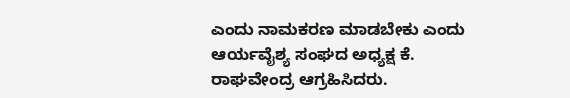ಎಂದು ನಾಮಕರಣ ಮಾಡಬೇಕು ಎಂದು ಆರ್ಯವೈಶ್ಯ ಸಂಘದ ಅಧ್ಯಕ್ಷ ಕೆ. ರಾಘವೇಂದ್ರ ಆಗ್ರಹಿಸಿದರು.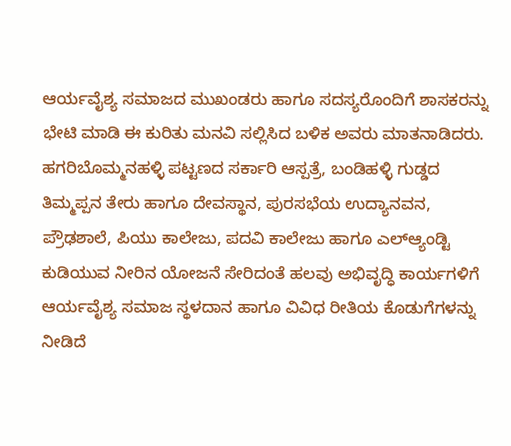ಆರ್ಯವೈಶ್ಯ ಸಮಾಜದ ಮುಖಂಡರು ಹಾಗೂ ಸದಸ್ಯರೊಂದಿಗೆ ಶಾಸಕರನ್ನು ಭೇಟಿ ಮಾಡಿ ಈ ಕುರಿತು ಮನವಿ ಸಲ್ಲಿಸಿದ ಬಳಿಕ ಅವರು ಮಾತನಾಡಿದರು.
ಹಗರಿಬೊಮ್ಮನಹಳ್ಳಿ ಪಟ್ಟಣದ ಸರ್ಕಾರಿ ಆಸ್ಪತ್ರೆ, ಬಂಡಿಹಳ್ಳಿ ಗುಡ್ಡದ ತಿಮ್ಮಪ್ಪನ ತೇರು ಹಾಗೂ ದೇವಸ್ಥಾನ, ಪುರಸಭೆಯ ಉದ್ಯಾನವನ, ಪ್ರೌಢಶಾಲೆ, ಪಿಯು ಕಾಲೇಜು, ಪದವಿ ಕಾಲೇಜು ಹಾಗೂ ಎಲ್ಆ್ಯಂಡ್ಟಿ ಕುಡಿಯುವ ನೀರಿನ ಯೋಜನೆ ಸೇರಿದಂತೆ ಹಲವು ಅಭಿವೃದ್ಧಿ ಕಾರ್ಯಗಳಿಗೆ ಆರ್ಯವೈಶ್ಯ ಸಮಾಜ ಸ್ಥಳದಾನ ಹಾಗೂ ವಿವಿಧ ರೀತಿಯ ಕೊಡುಗೆಗಳನ್ನು ನೀಡಿದೆ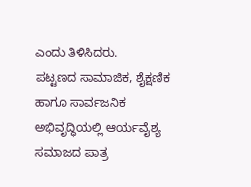ಎಂದು ತಿಳಿಸಿದರು.
ಪಟ್ಟಣದ ಸಾಮಾಜಿಕ, ಶೈಕ್ಷಣಿಕ ಹಾಗೂ ಸಾರ್ವಜನಿಕ ಅಭಿವೃದ್ಧಿಯಲ್ಲಿ ಆರ್ಯವೈಶ್ಯ ಸಮಾಜದ ಪಾತ್ರ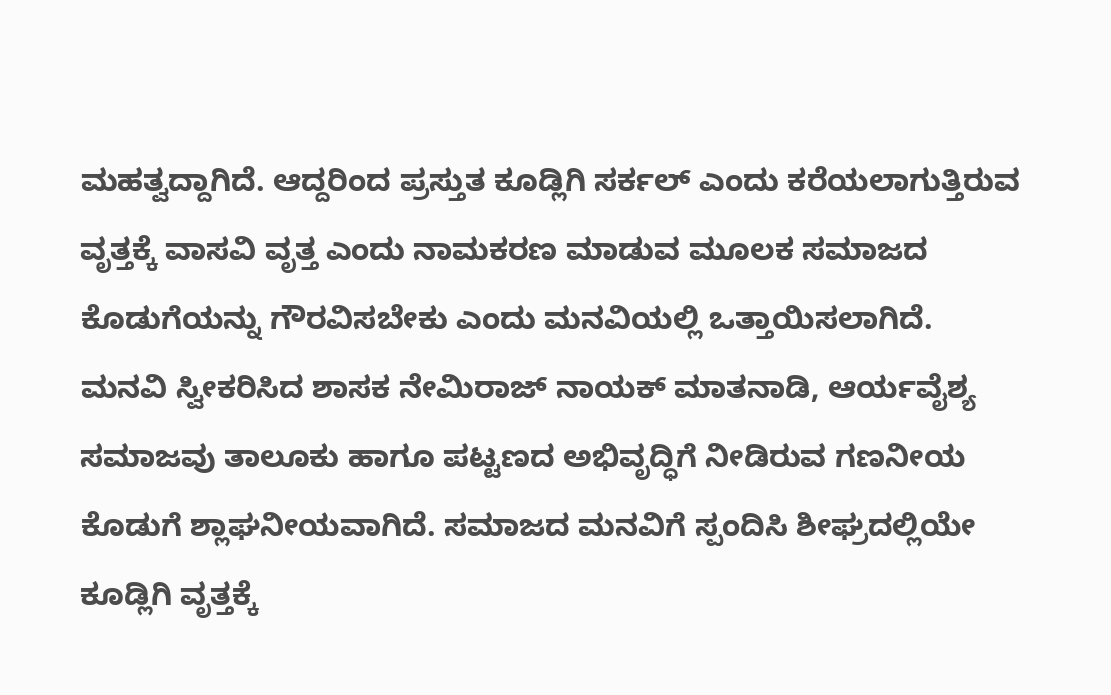ಮಹತ್ವದ್ದಾಗಿದೆ. ಆದ್ದರಿಂದ ಪ್ರಸ್ತುತ ಕೂಡ್ಲಿಗಿ ಸರ್ಕಲ್ ಎಂದು ಕರೆಯಲಾಗುತ್ತಿರುವ ವೃತ್ತಕ್ಕೆ ವಾಸವಿ ವೃತ್ತ ಎಂದು ನಾಮಕರಣ ಮಾಡುವ ಮೂಲಕ ಸಮಾಜದ ಕೊಡುಗೆಯನ್ನು ಗೌರವಿಸಬೇಕು ಎಂದು ಮನವಿಯಲ್ಲಿ ಒತ್ತಾಯಿಸಲಾಗಿದೆ.
ಮನವಿ ಸ್ವೀಕರಿಸಿದ ಶಾಸಕ ನೇಮಿರಾಜ್ ನಾಯಕ್ ಮಾತನಾಡಿ, ಆರ್ಯವೈಶ್ಯ ಸಮಾಜವು ತಾಲೂಕು ಹಾಗೂ ಪಟ್ಟಣದ ಅಭಿವೃದ್ಧಿಗೆ ನೀಡಿರುವ ಗಣನೀಯ ಕೊಡುಗೆ ಶ್ಲಾಘನೀಯವಾಗಿದೆ. ಸಮಾಜದ ಮನವಿಗೆ ಸ್ಪಂದಿಸಿ ಶೀಘ್ರದಲ್ಲಿಯೇ ಕೂಡ್ಲಿಗಿ ವೃತ್ತಕ್ಕೆ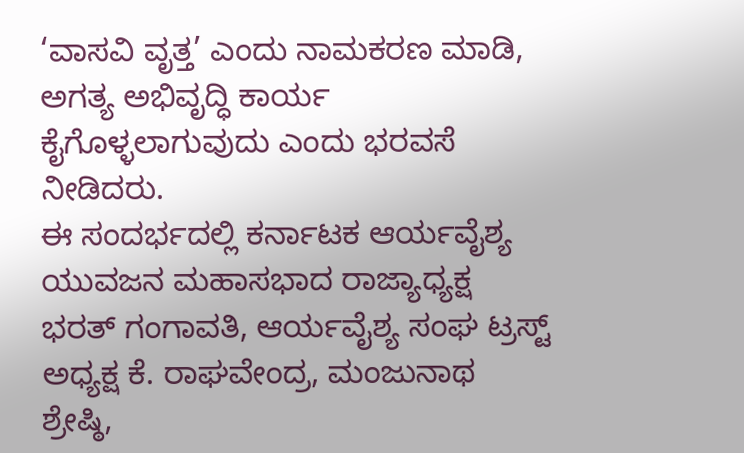‘ವಾಸವಿ ವೃತ್ತ’ ಎಂದು ನಾಮಕರಣ ಮಾಡಿ, ಅಗತ್ಯ ಅಭಿವೃದ್ಧಿ ಕಾರ್ಯ ಕೈಗೊಳ್ಳಲಾಗುವುದು ಎಂದು ಭರವಸೆ ನೀಡಿದರು.
ಈ ಸಂದರ್ಭದಲ್ಲಿ ಕರ್ನಾಟಕ ಆರ್ಯವೈಶ್ಯ ಯುವಜನ ಮಹಾಸಭಾದ ರಾಜ್ಯಾಧ್ಯಕ್ಷ ಭರತ್ ಗಂಗಾವತಿ, ಆರ್ಯವೈಶ್ಯ ಸಂಘ ಟ್ರಸ್ಟ್ ಅಧ್ಯಕ್ಷ ಕೆ. ರಾಘವೇಂದ್ರ, ಮಂಜುನಾಥ ಶ್ರೇಷ್ಠಿ,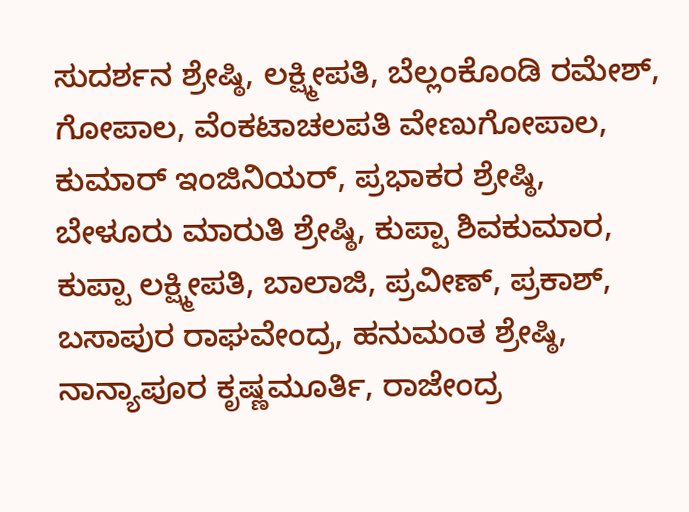ಸುದರ್ಶನ ಶ್ರೇಷ್ಠಿ, ಲಕ್ಷ್ಮೀಪತಿ, ಬೆಲ್ಲಂಕೊಂಡಿ ರಮೇಶ್, ಗೋಪಾಲ, ವೆಂಕಟಾಚಲಪತಿ ವೇಣುಗೋಪಾಲ, ಕುಮಾರ್ ಇಂಜಿನಿಯರ್, ಪ್ರಭಾಕರ ಶ್ರೇಷ್ಠಿ, ಬೇಳೂರು ಮಾರುತಿ ಶ್ರೇಷ್ಠಿ, ಕುಪ್ಪಾ ಶಿವಕುಮಾರ, ಕುಪ್ಪಾ ಲಕ್ಷ್ಮೀಪತಿ, ಬಾಲಾಜಿ, ಪ್ರವೀಣ್, ಪ್ರಕಾಶ್, ಬಸಾಪುರ ರಾಘವೇಂದ್ರ, ಹನುಮಂತ ಶ್ರೇಷ್ಠಿ, ನಾನ್ಯಾಪೂರ ಕೃಷ್ಣಮೂರ್ತಿ, ರಾಜೇಂದ್ರ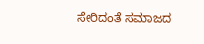ಸೇರಿದಂತೆ ಸಮಾಜದ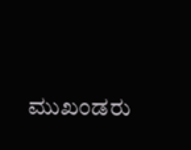ಮುಖಂಡರು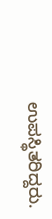ಉಪಸ್ಥಿತರಿದ್ದರು.